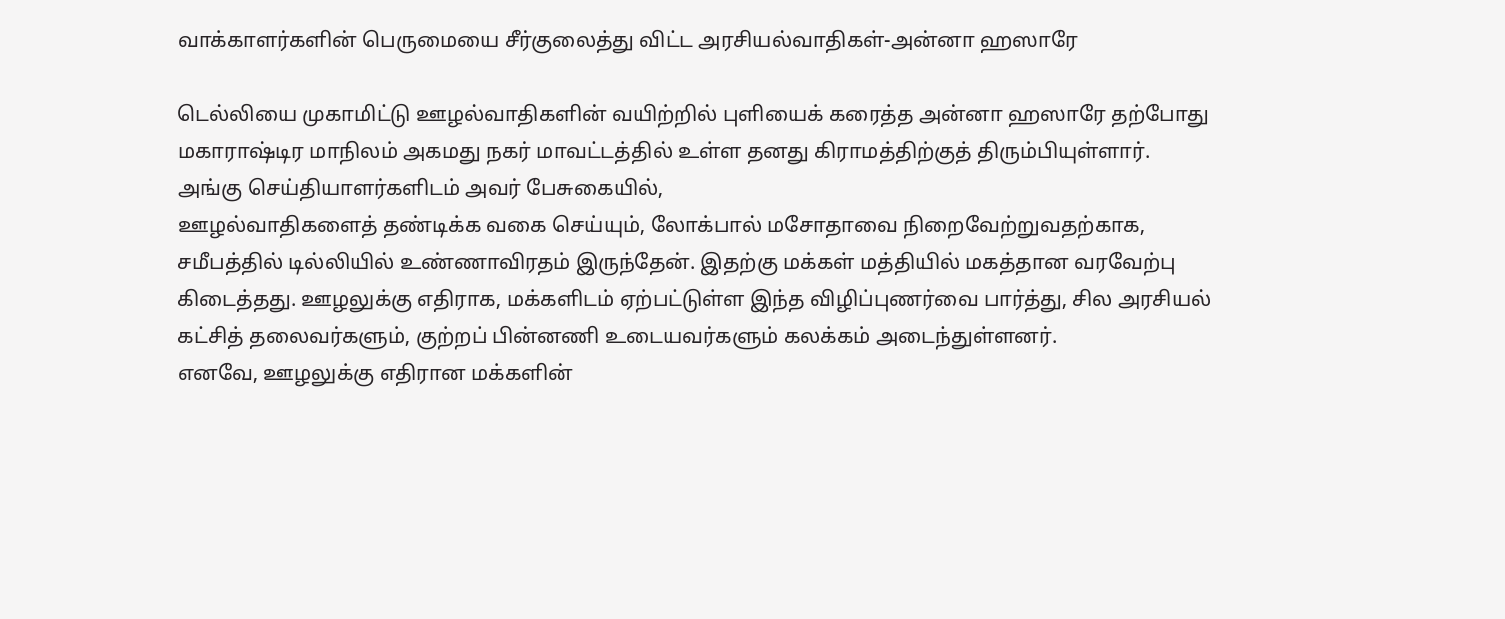வாக்காளர்களின் பெருமையை சீர்குலைத்து விட்ட அரசியல்வாதிகள்-அன்னா ஹஸாரே

டெல்லியை முகாமிட்டு ஊழல்வாதிகளின் வயிற்றில் புளியைக் கரைத்த அன்னா ஹஸாரே தற்போது மகாராஷ்டிர மாநிலம் அகமது நகர் மாவட்டத்தில் உள்ள தனது கிராமத்திற்குத் திரும்பியுள்ளார்.
அங்கு செய்தியாளர்களிடம் அவர் பேசுகையில்,
ஊழல்வாதிகளைத் தண்டிக்க வகை செய்யும், லோக்பால் மசோதாவை நிறைவேற்றுவதற்காக, சமீபத்தில் டில்லியில் உண்ணாவிரதம் இருந்தேன். இதற்கு மக்கள் மத்தியில் மகத்தான வரவேற்பு கிடைத்தது. ஊழலுக்கு எதிராக, மக்களிடம் ஏற்பட்டுள்ள இந்த விழிப்புணர்வை பார்த்து, சில அரசியல் கட்சித் தலைவர்களும், குற்றப் பின்னணி உடையவர்களும் கலக்கம் அடைந்துள்ளனர்.
எனவே, ஊழலுக்கு எதிரான மக்களின்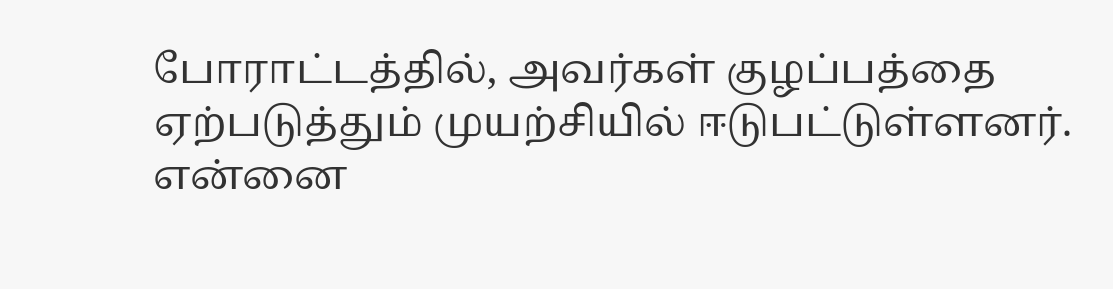போராட்டத்தில், அவர்கள் குழப்பத்தை ஏற்படுத்தும் முயற்சியில் ஈடுபட்டுள்ளனர். என்னை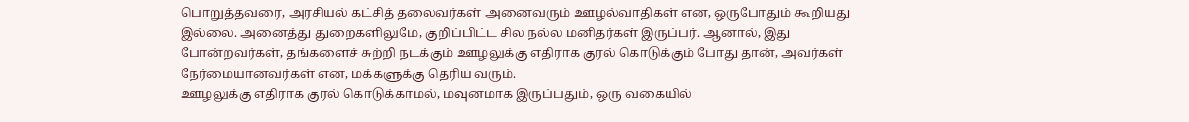பொறுத்தவரை, அரசியல் கட்சித் தலைவர்கள் அனைவரும் ஊழல்வாதிகள் என, ஒருபோதும் கூறியது இல்லை. அனைத்து துறைகளிலுமே, குறிப்பிட்ட சில நல்ல மனிதர்கள் இருப்பர். ஆனால், இது போன்றவர்கள், தங்களைச் சுற்றி நடக்கும் ஊழலுக்கு எதிராக குரல் கொடுக்கும் போது தான், அவர்கள் நேர்மையானவர்கள் என, மக்களுக்கு தெரிய வரும்.
ஊழலுக்கு எதிராக குரல் கொடுக்காமல், மவுனமாக இருப்பதும், ஒரு வகையில்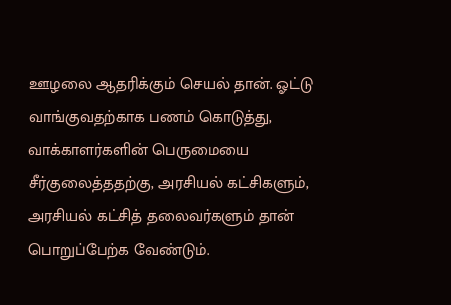ஊழலை ஆதரிக்கும் செயல் தான். ஓட்டு வாங்குவதற்காக பணம் கொடுத்து, வாக்காளர்களின் பெருமையை சீர்குலைத்ததற்கு, அரசியல் கட்சிகளும், அரசியல் கட்சித் தலைவர்களும் தான் பொறுப்பேற்க வேண்டும்.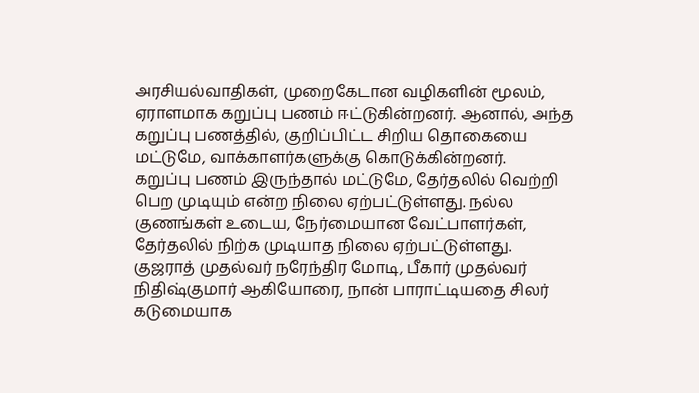அரசியல்வாதிகள், முறைகேடான வழிகளின் மூலம், ஏராளமாக கறுப்பு பணம் ஈட்டுகின்றனர். ஆனால், அந்த கறுப்பு பணத்தில், குறிப்பிட்ட சிறிய தொகையை மட்டுமே, வாக்காளர்களுக்கு கொடுக்கின்றனர்.
கறுப்பு பணம் இருந்தால் மட்டுமே, தேர்தலில் வெற்றி பெற முடியும் என்ற நிலை ஏற்பட்டுள்ளது. நல்ல குணங்கள் உடைய, நேர்மையான வேட்பாளர்கள், தேர்தலில் நிற்க முடியாத நிலை ஏற்பட்டுள்ளது.
குஜராத் முதல்வர் நரேந்திர மோடி, பீகார் முதல்வர் நிதிஷ்குமார் ஆகியோரை, நான் பாராட்டியதை சிலர் கடுமையாக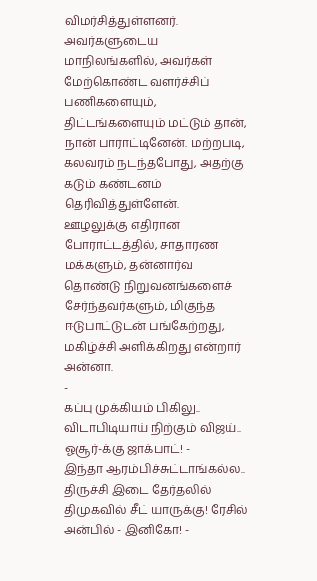விமர்சித்துள்ளனர். அவர்களுடைய மாநிலங்களில், அவர்கள் மேற்கொண்ட வளர்ச்சிப் பணிகளையும், திட்டங்களையும் மட்டும் தான், நான் பாராட்டினேன். மற்றபடி, கலவரம் நடந்தபோது, அதற்கு கடும் கண்டனம் தெரிவித்துள்ளேன்.
ஊழலுக்கு எதிரான போராட்டத்தில், சாதாரண மக்களும், தன்னார்வ தொண்டு நிறுவனங்களைச் சேர்ந்தவர்களும், மிகுந்த ஈடுபாட்டுடன் பங்கேற்றது, மகிழ்ச்சி அளிக்கிறது என்றார் அன்னா.
-
கப்பு முக்கியம் பிகிலு.. விடாபிடியாய் நிற்கும் விஜய்.. ஓசூர்-க்கு ஜாக்பாட்! -
இந்தா ஆரம்பிச்சுட்டாங்கல்ல.. திருச்சி இடை தேர்தலில் திமுகவில் சீட் யாருக்கு! ரேசில் அன்பில் - இனிகோ! -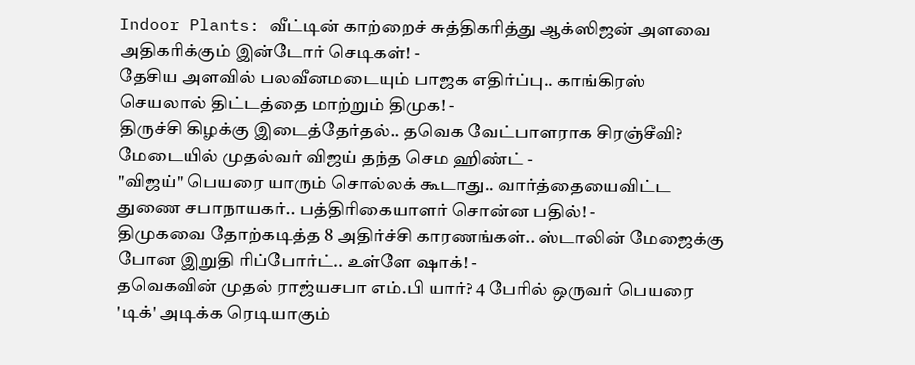Indoor Plants: வீட்டின் காற்றைச் சுத்திகரித்து ஆக்ஸிஜன் அளவை அதிகரிக்கும் இன்டோர் செடிகள்! -
தேசிய அளவில் பலவீனமடையும் பாஜக எதிர்ப்பு.. காங்கிரஸ் செயலால் திட்டத்தை மாற்றும் திமுக! -
திருச்சி கிழக்கு இடைத்தேர்தல்.. தவெக வேட்பாளராக சிரஞ்சீவி? மேடையில் முதல்வர் விஜய் தந்த செம ஹிண்ட் -
"விஜய்" பெயரை யாரும் சொல்லக் கூடாது.. வார்த்தையைவிட்ட துணை சபாநாயகர்.. பத்திரிகையாளர் சொன்ன பதில்! -
திமுகவை தோற்கடித்த 8 அதிர்ச்சி காரணங்கள்.. ஸ்டாலின் மேஜைக்கு போன இறுதி ரிப்போர்ட்.. உள்ளே ஷாக்! -
தவெகவின் முதல் ராஜ்யசபா எம்.பி யார்? 4 பேரில் ஒருவர் பெயரை 'டிக்' அடிக்க ரெடியாகும்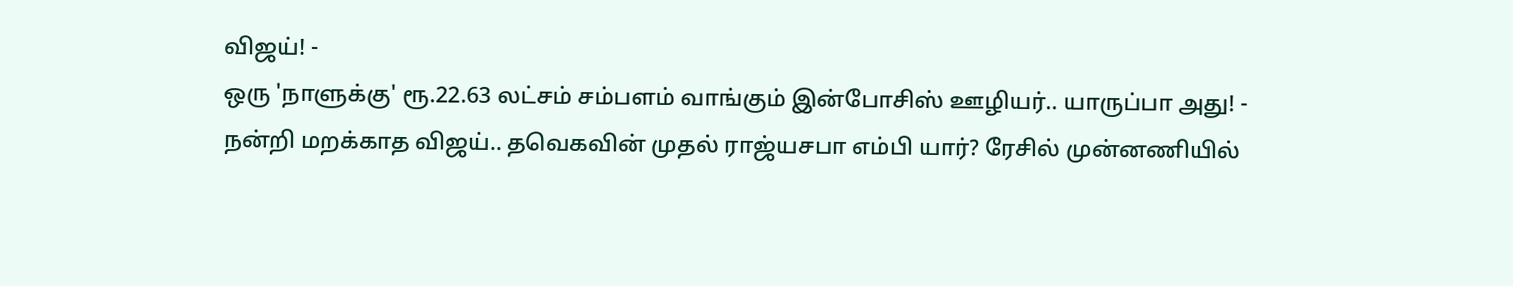விஜய்! -
ஒரு 'நாளுக்கு' ரூ.22.63 லட்சம் சம்பளம் வாங்கும் இன்போசிஸ் ஊழியர்.. யாருப்பா அது! -
நன்றி மறக்காத விஜய்.. தவெகவின் முதல் ராஜ்யசபா எம்பி யார்? ரேசில் முன்னணியில்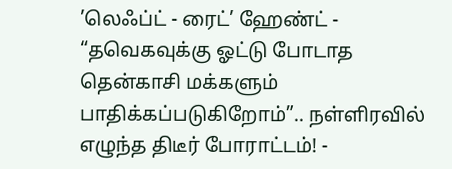’லெஃப்ட் - ரைட்’ ஹேண்ட் -
“தவெகவுக்கு ஓட்டு போடாத தென்காசி மக்களும் பாதிக்கப்படுகிறோம்”.. நள்ளிரவில் எழுந்த திடீர் போராட்டம்! -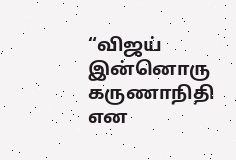“விஜய் இன்னொரு கருணாநிதி என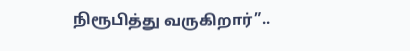நிரூபித்து வருகிறார்”..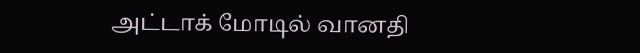அட்டாக் மோடில் வானதி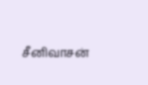சீனிவாசன்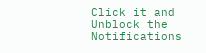Click it and Unblock the Notifications